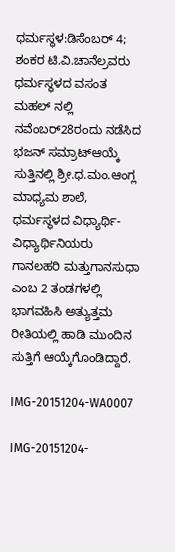ಧರ್ಮಸ್ಥಳ:ಡಿಸೆಂಬರ್ 4; ಶಂಕರ ಟಿ.ವಿ.ಚಾನೆಲ್ರವರು ಧರ್ಮಸ್ಥಳದ ವಸಂತ ಮಹಲ್ ನಲ್ಲಿ ನವೆಂಬರ್28ರಂದು ನಡೆಸಿದ ಭಜನ್ ಸಮ್ರಾಟ್ಆಯ್ಕೆ ಸುತ್ತಿನಲ್ಲಿ ಶ್ರೀ.ಧ.ಮಂ.ಆಂಗ್ಲ ಮಾಧ್ಯಮ ಶಾಲೆ, ಧರ್ಮಸ್ಥಳದ ವಿಧ್ಯಾರ್ಥಿ-ವಿಧ್ಯಾರ್ಥಿನಿಯರು ಗಾನಲಹರಿ ಮತ್ತುಗಾನಸುಧಾ ಎಂಬ 2 ತಂಡಗಳಲ್ಲಿ ಭಾಗವಹಿಸಿ ಅತ್ಯುತ್ತಮ ರೀತಿಯಲ್ಲಿ ಹಾಡಿ ಮುಂದಿನ ಸುತ್ತಿಗೆ ಆಯ್ಕೆಗೊಂಡಿದ್ದಾರೆ.

IMG-20151204-WA0007

IMG-20151204-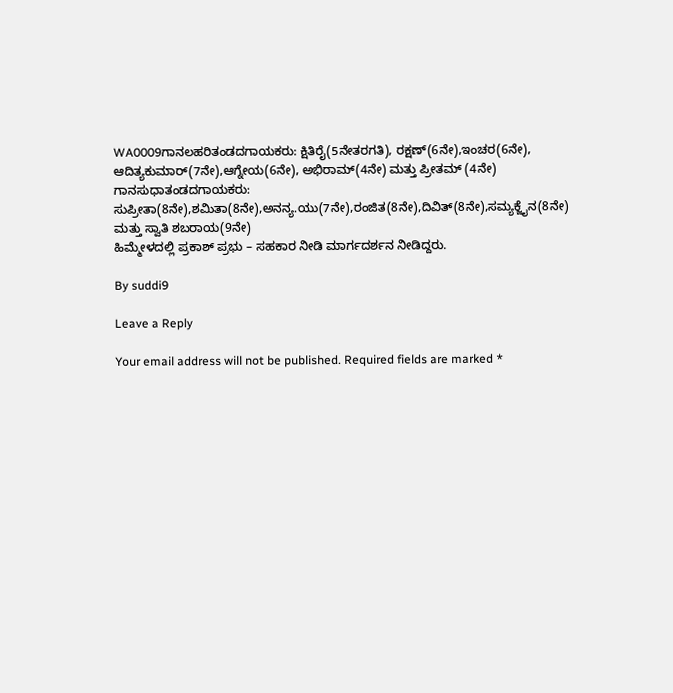WA0009ಗಾನಲಹರಿತಂಡದಗಾಯಕರು: ಕ್ಷಿತಿರೈ(5ನೇತರಗತಿ), ರಕ್ಷಣ್(6ನೇ),ಇಂಚರ(6ನೇ), ಆದಿತ್ಯಕುಮಾರ್(7ನೇ),ಆಗ್ನೇಯ(6ನೇ), ಅಭಿರಾಮ್(4ನೇ) ಮತ್ತು ಪ್ರೀತಮ್ (4ನೇ)
ಗಾನಸುಧಾತಂಡದಗಾಯಕರು: ಸುಪ್ರೀತಾ(8ನೇ),ಶಮಿತಾ(8ನೇ),ಅನನ್ಯ.ಯು(7ನೇ),ರಂಜಿತ(8ನೇ),ದಿವಿತ್(8ನೇ),ಸಮ್ಯಕ್ಜೈನ(8ನೇ) ಮತ್ತು ಸ್ವಾತಿ ಶಬರಾಯ(9ನೇ)
ಹಿಮ್ಮೇಳದಲ್ಲಿ ಪ್ರಕಾಶ್ ಪ್ರಭು – ಸಹಕಾರ ನೀಡಿ ಮಾರ್ಗದರ್ಶನ ನೀಡಿದ್ದರು.

By suddi9

Leave a Reply

Your email address will not be published. Required fields are marked *